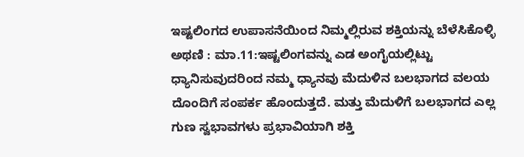ಇಷ್ಟಲಿಂಗದ ಉಪಾಸನೆಯಿಂದ ನಿಮ್ಮಲ್ಲಿರುವ ಶಕ್ತಿಯನ್ನು ಬೆಳೆಸಿಕೊಳ್ಳಿ
ಅಥಣಿ : ಮಾ.11:ಇಷ್ಟಲಿಂಗವನ್ನು ಎಡ ಅಂಗೈಯಲ್ಲಿಟ್ಟು ಧ್ಯಾನಿಸುವುದರಿಂದ ನಮ್ಮ ಧ್ಯಾನವು ಮೆದುಳಿನ ಬಲಭಾಗದ ವಲಯ ದೊಂದಿಗೆ ಸಂಪರ್ಕ ಹೊಂದುತ್ತದೆ. ಮತ್ತು ಮೆದುಳಿಗೆ ಬಲಭಾಗದ ಎಲ್ಲ ಗುಣ ಸ್ವಭಾವಗಳು ಪ್ರಭಾವಿಯಾಗಿ ಶಕ್ತಿ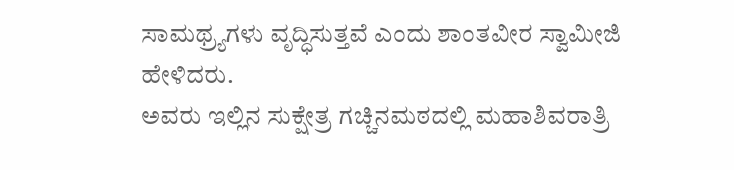ಸಾಮಥ್ರ್ಯಗಳು ವೃದ್ಧಿಸುತ್ತವೆ ಎಂದು ಶಾಂತವೀರ ಸ್ವಾಮೀಜಿ ಹೇಳಿದರು.
ಅವರು ಇಲ್ಲಿನ ಸುಕ್ಷೇತ್ರ ಗಚ್ಚಿನಮಠದಲ್ಲಿ ಮಹಾಶಿವರಾತ್ರಿ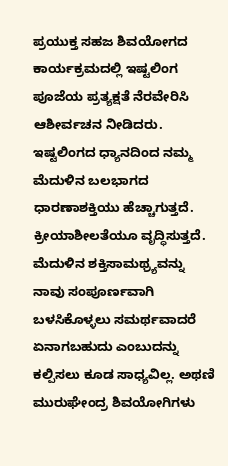ಪ್ರಯುಕ್ತ ಸಹಜ ಶಿವಯೋಗದ ಕಾರ್ಯಕ್ರಮದಲ್ಲಿ ಇಷ್ಟಲಿಂಗ ಪೂಜೆಯ ಪ್ರತ್ಯಕ್ಷತೆ ನೆರವೇರಿಸಿ ಆಶೀರ್ವಚನ ನೀಡಿದರು.
ಇಷ್ಟಲಿಂಗದ ಧ್ಯಾನದಿಂದ ನಮ್ಮ ಮೆದುಳಿನ ಬಲಭಾಗದ ಧಾರಣಾಶಕ್ತಿಯು ಹೆಚ್ಚಾಗುತ್ತದೆ. ಕ್ರೀಯಾಶೀಲತೆಯೂ ವೃದ್ಧಿಸುತ್ತದೆ. ಮೆದುಳಿನ ಶಕ್ತಿಸಾಮಥ್ರ್ಯವನ್ನು ನಾವು ಸಂಪೂರ್ಣವಾಗಿ ಬಳಸಿಕೊಳ್ಳಲು ಸಮರ್ಥವಾದರೆ ಏನಾಗಬಹುದು ಎಂಬುದನ್ನು ಕಲ್ಪಿಸಲು ಕೂಡ ಸಾಧ್ಯವಿಲ್ಲ. ಅಥಣಿ ಮುರುಘೇಂದ್ರ ಶಿವಯೋಗಿಗಳು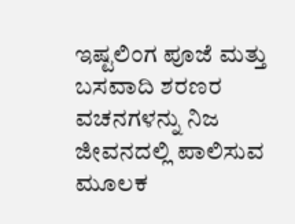ಇಷ್ಟಲಿಂಗ ಪೂಜೆ ಮತ್ತು ಬಸವಾದಿ ಶರಣರ ವಚನಗಳನ್ನು ನಿಜ ಜೀವನದಲ್ಲಿ ಪಾಲಿಸುವ ಮೂಲಕ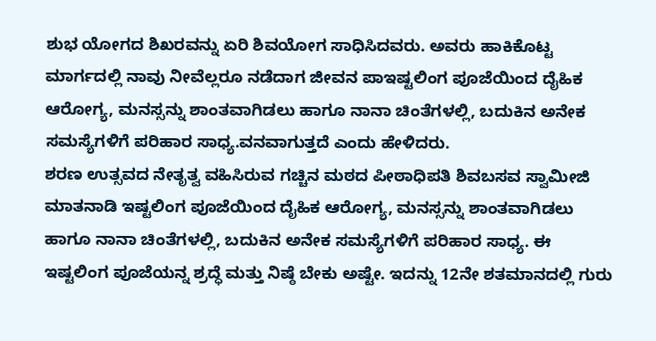ಶುಭ ಯೋಗದ ಶಿಖರವನ್ನು ಏರಿ ಶಿವಯೋಗ ಸಾಧಿಸಿದವರು. ಅವರು ಹಾಕಿಕೊಟ್ಟ ಮಾರ್ಗದಲ್ಲಿ ನಾವು ನೀವೆಲ್ಲರೂ ನಡೆದಾಗ ಜೀವನ ಪಾಇಷ್ಟಲಿಂಗ ಪೂಜೆಯಿಂದ ದೈಹಿಕ ಆರೋಗ್ಯ, ಮನಸ್ಸನ್ನು ಶಾಂತವಾಗಿಡಲು ಹಾಗೂ ನಾನಾ ಚಿಂತೆಗಳಲ್ಲಿ, ಬದುಕಿನ ಅನೇಕ ಸಮಸ್ಯೆಗಳಿಗೆ ಪರಿಹಾರ ಸಾಧ್ಯ.ವನವಾಗುತ್ತದೆ ಎಂದು ಹೇಳಿದರು.
ಶರಣ ಉತ್ಸವದ ನೇತೃತ್ವ ವಹಿಸಿರುವ ಗಚ್ಚಿನ ಮಠದ ಪೀಠಾಧಿಪತಿ ಶಿವಬಸವ ಸ್ವಾಮೀಜಿ ಮಾತನಾಡಿ ಇಷ್ಟಲಿಂಗ ಪೂಜೆಯಿಂದ ದೈಹಿಕ ಆರೋಗ್ಯ, ಮನಸ್ಸನ್ನು ಶಾಂತವಾಗಿಡಲು ಹಾಗೂ ನಾನಾ ಚಿಂತೆಗಳಲ್ಲಿ, ಬದುಕಿನ ಅನೇಕ ಸಮಸ್ಯೆಗಳಿಗೆ ಪರಿಹಾರ ಸಾಧ್ಯ. ಈ ಇಷ್ಟಲಿಂಗ ಪೂಜೆಯನ್ನ ಶ್ರದ್ಧೆ ಮತ್ತು ನಿಷ್ಠೆ ಬೇಕು ಅಷ್ಟೇ. ಇದನ್ನು 12ನೇ ಶತಮಾನದಲ್ಲಿ ಗುರು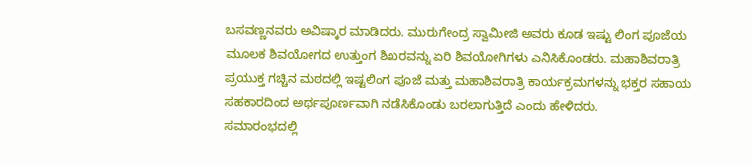ಬಸವಣ್ಣನವರು ಅವಿಷ್ಕಾರ ಮಾಡಿದರು. ಮುರುಗೇಂದ್ರ ಸ್ವಾಮೀಜಿ ಅವರು ಕೂಡ ಇಷ್ಟು ಲಿಂಗ ಪೂಜೆಯ ಮೂಲಕ ಶಿವಯೋಗದ ಉತ್ತುಂಗ ಶಿಖರವನ್ನು ಏರಿ ಶಿವಯೋಗಿಗಳು ಎನಿಸಿಕೊಂಡರು. ಮಹಾಶಿವರಾತ್ರಿ ಪ್ರಯುಕ್ತ ಗಚ್ಚಿನ ಮಠದಲ್ಲಿ ಇಷ್ಟಲಿಂಗ ಪೂಜೆ ಮತ್ತು ಮಹಾಶಿವರಾತ್ರಿ ಕಾರ್ಯಕ್ರಮಗಳನ್ನು ಭಕ್ತರ ಸಹಾಯ ಸಹಕಾರದಿಂದ ಅರ್ಥಪೂರ್ಣವಾಗಿ ನಡೆಸಿಕೊಂಡು ಬರಲಾಗುತ್ತಿದೆ ಎಂದು ಹೇಳಿದರು.
ಸಮಾರಂಭದಲ್ಲಿ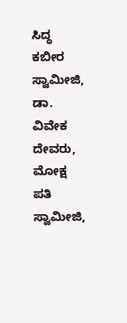ಸಿದ್ಧ ಕಬೀರ ಸ್ವಾಮೀಜಿ, ಡಾ. ವಿವೇಕ ದೇವರು, ಮೋಕ್ಷ ಪತಿ ಸ್ವಾಮೀಜಿ,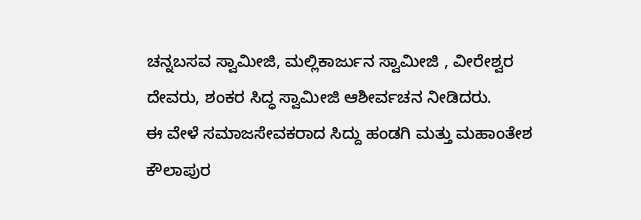ಚನ್ನಬಸವ ಸ್ವಾಮೀಜಿ, ಮಲ್ಲಿಕಾರ್ಜುನ ಸ್ವಾಮೀಜಿ , ವೀರೇಶ್ವರ ದೇವರು, ಶಂಕರ ಸಿದ್ಧ ಸ್ವಾಮೀಜಿ ಆಶೀರ್ವಚನ ನೀಡಿದರು.
ಈ ವೇಳೆ ಸಮಾಜಸೇವಕರಾದ ಸಿದ್ದು ಹಂಡಗಿ ಮತ್ತು ಮಹಾಂತೇಶ ಕೌಲಾಪುರ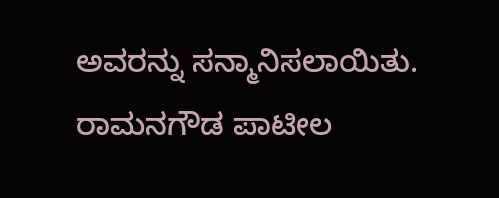ಅವರನ್ನು ಸನ್ಮಾನಿಸಲಾಯಿತು. ರಾಮನಗೌಡ ಪಾಟೀಲ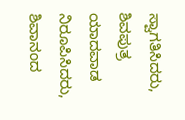ಸ್ವಾಗತಿಸಿದರು, ಶಿವಪುತ್ರ ಯಾದವಾಡ ನಿರೂಪಿಸಿದರು, ಶಿವಾನಂದ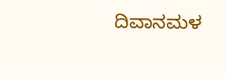ದಿವಾನಮಳ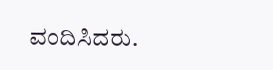ವಂದಿಸಿದರು.